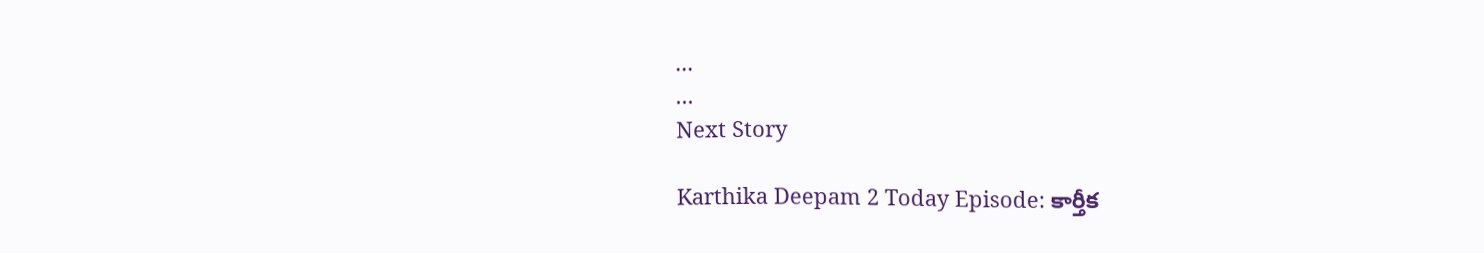...
...
Next Story

Karthika Deepam 2 Today Episode: కార్తీక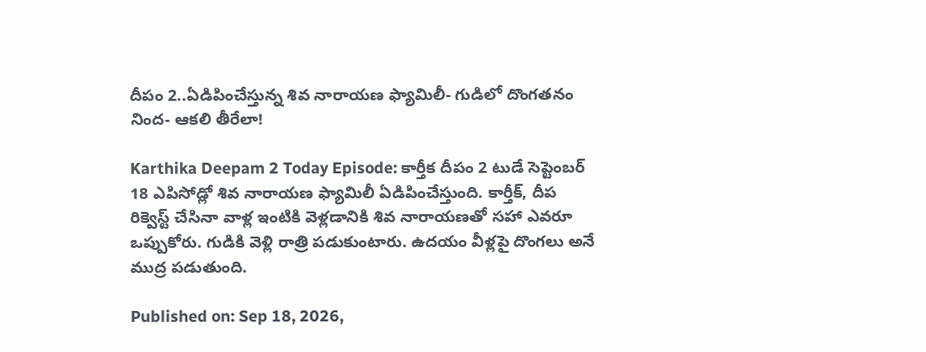దీపం 2..ఏడిపించేస్తున్న శివ నారాయణ ఫ్యామిలీ- గుడిలో దొంగతనం నింద- ఆకలి తీరేలా!

Karthika Deepam 2 Today Episode: కార్తీక దీపం 2 టుడే సెప్టెంబర్ 18 ఎపిసోడ్లో శివ నారాయణ ఫ్యామిలీ ఏడిపించేస్తుంది. కార్తీక్, దీప రిక్వెస్ట్ చేసినా వాళ్ల ఇంటికి వెళ్లడానికి శివ నారాయణతో సహా ఎవరూ ఒప్పుకోరు. గుడికి వెళ్లి రాత్రి పడుకుంటారు. ఉదయం వీళ్లపై దొంగలు అనే ముద్ర పడుతుంది.

Published on: Sep 18, 2026,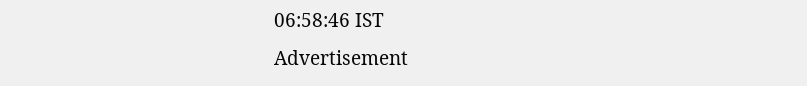06:58:46 IST
Advertisement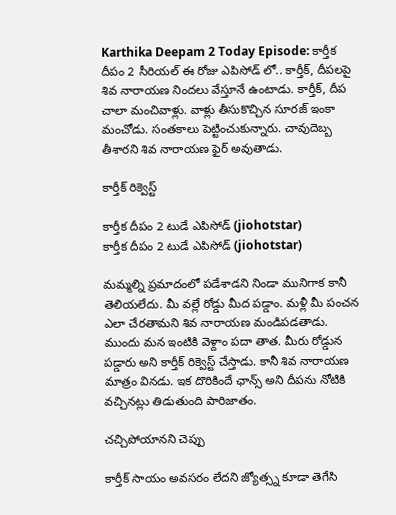Karthika Deepam 2 Today Episode: కార్తీక దీపం 2 సీరియల్ ఈ రోజు ఎపిసోడ్ లో.. కార్తీక్, దీపలపై శివ నారాయణ నిందలు వేస్తూనే ఉంటాడు. కార్తీక్, దీప చాలా మంచివాళ్లు. వాళ్లు తీసుకొచ్చిన సూరజ్ ఇంకా మంచోడు. సంతకాలు పెట్టించుకున్నారు. చావుదెబ్బ తీశారని శివ నారాయణ ఫైర్ అవుతాడు.

కార్తీక్ రిక్వెస్ట్

కార్తీక దీపం 2 టుడే ఎపిసోడ్ (jiohotstar)
కార్తీక దీపం 2 టుడే ఎపిసోడ్ (jiohotstar)

మమ్మల్ని ప్రమాదంలో పడేశాడని నిండా మునిగాక కానీ తెలియలేదు. మీ వల్లే రోడ్డు మీద పడ్డాం. మళ్లీ మీ పంచన ఎలా చేరతామని శివ నారాయణ మండిపడతాడు. ముందు మన ఇంటికి వెళ్దాం పదా తాత. మీరు రోడ్డున పడ్డారు అని కార్తీక్ రిక్వెస్ట్ చేస్తాడు. కానీ శివ నారాయణ మాత్రం వినడు. ఇక దొరికిందే ఛాన్స్ అని దీపను నోటికి వచ్చినట్లు తిడుతుంది పారిజాతం.

చచ్చిపోయానని చెప్పు

కార్తీక్ సాయం అవసరం లేదని జ్యోత్స్న కూడా తెగేసి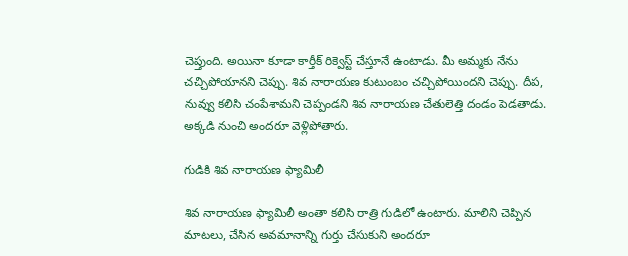చెప్తుంది. అయినా కూడా కార్తీక్ రిక్వెస్ట్ చేస్తూనే ఉంటాడు. మీ అమ్మకు నేను చచ్చిపోయానని చెప్పు. శివ నారాయణ కుటుంబం చచ్చిపోయిందని చెప్పు. దీప, నువ్వు కలిసి చంపేశామని చెప్పండని శివ నారాయణ చేతులెత్తి దండం పెడతాడు. అక్కడి నుంచి అందరూ వెళ్లిపోతారు.

గుడికి శివ నారాయణ ఫ్యామిలీ

శివ నారాయణ ఫ్యామిలీ అంతా కలిసి రాత్రి గుడిలో ఉంటారు. మాలిని చెప్పిన మాటలు, చేసిన అవమానాన్ని గుర్తు చేసుకుని అందరూ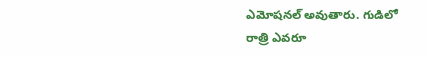ఎమోషనల్ అవుతారు. గుడిలో రాత్రి ఎవరూ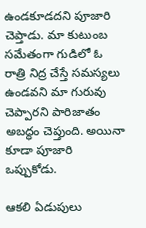ఉండకూడదని పూజారి చెప్తాడు. మా కుటుంబ సమేతంగా గుడిలో ఓ రాత్రి నిద్ర చేస్తే సమస్యలు ఉండవని మా గురువు చెప్పారని పారిజాతం అబద్ధం చెప్తుంది. అయినా కూడా పూజారి ఒప్పుకోడు.

ఆకలి ఏడుపులు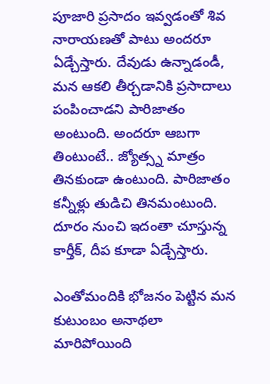పూజారి ప్రసాదం ఇవ్వడంతో శివ నారాయణతో పాటు అందరూ ఏడ్చేస్తారు. దేవుడు ఉన్నాడండీ, మన ఆకలి తీర్చడానికి ప్రసాదాలు పంపించాడని పారిజాతం అంటుంది. అందరూ ఆబగా తింటుంటే.. జ్యోత్స్న మాత్రం తినకుండా ఉంటుంది. పారిజాతం కన్నీళ్లు తుడిచి తినమంటుంది. దూరం నుంచి ఇదంతా చూస్తున్న కార్తీక్, దీప కూడా ఏడ్చేస్తారు.

ఎంతోమందికి భోజనం పెట్టిన మన కుటుంబం అనాథలా మారిపోయింది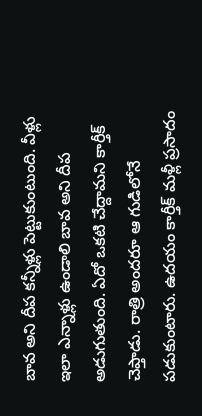బావ అని దీప కన్నీళ్లు పెట్టుకుంటుంది. వీళ్లు ఇలా ఎన్నాళ్లు ఉండాలి బావ అని దీప అడుగుతుంది. ఏదో ఒకటి చేద్దామని కార్తీక్ చెప్తాడు. రాత్రి అందరూ ఆ గుడిలోనే పడుకుంటారు. ఉదయం కార్తీక్ మళ్లీ ప్రసాదం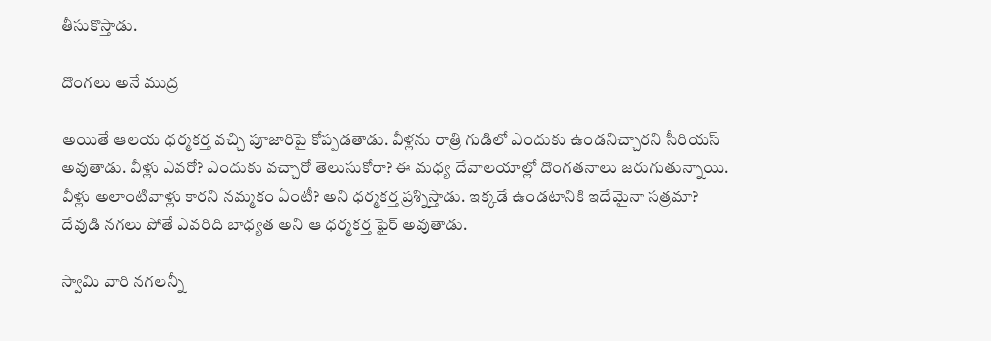తీసుకొస్తాడు.

దొంగలు అనే ముద్ర

అయితే ఆలయ ధర్మకర్త వచ్చి పూజారిపై కోప్పడతాడు. వీళ్లను రాత్రి గుడిలో ఎందుకు ఉండనిచ్చారని సీరియస్ అవుతాడు. వీళ్లు ఎవరో? ఎందుకు వచ్చారో తెలుసుకోరా? ఈ మధ్య దేవాలయాల్లో దొంగతనాలు జరుగుతున్నాయి. వీళ్లు అలాంటివాళ్లు కారని నమ్మకం ఏంటీ? అని ధర్మకర్త ప్రశ్నిస్తాడు. ఇక్కడే ఉండటానికి ఇదేమైనా సత్రమా? దేవుడి నగలు పోతే ఎవరిది బాధ్యత అని ఆ ధర్మకర్త ఫైర్ అవుతాడు.

స్వామి వారి నగలన్నీ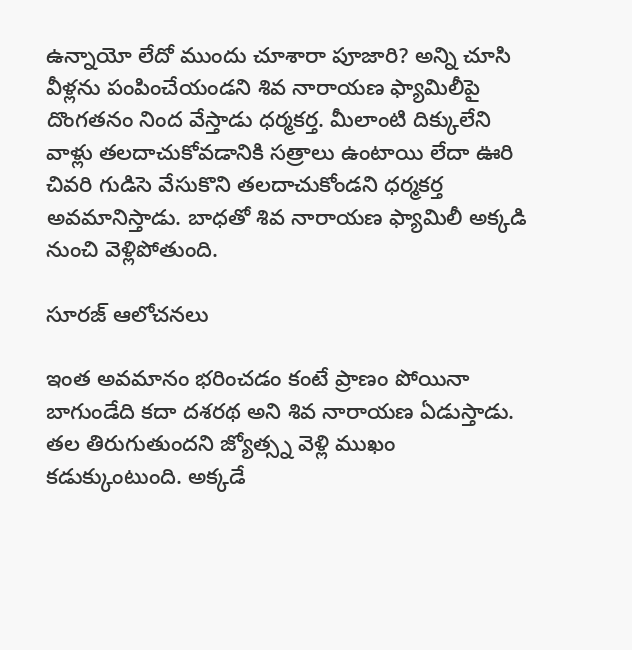ఉన్నాయో లేదో ముందు చూశారా పూజారి? అన్ని చూసి వీళ్లను పంపించేయండని శివ నారాయణ ఫ్యామిలీపై దొంగతనం నింద వేస్తాడు ధర్మకర్త. మీలాంటి దిక్కులేని వాళ్లు తలదాచుకోవడానికి సత్రాలు ఉంటాయి లేదా ఊరి చివరి గుడిసె వేసుకొని తలదాచుకోండని ధర్మకర్త అవమానిస్తాడు. బాధతో శివ నారాయణ ఫ్యామిలీ అక్కడి నుంచి వెళ్లిపోతుంది.

సూరజ్ ఆలోచనలు

ఇంత అవమానం భరించడం కంటే ప్రాణం పోయినా బాగుండేది కదా దశరథ అని శివ నారాయణ ఏడుస్తాడు. తల తిరుగుతుందని జ్యోత్స్న వెళ్లి ముఖం కడుక్కుంటుంది. అక్కడే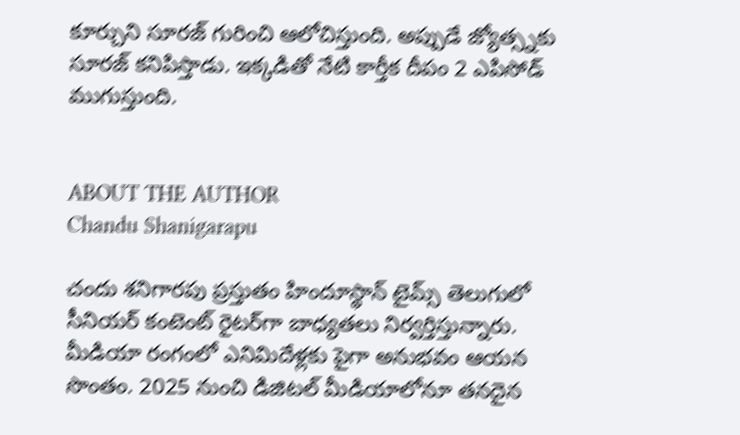కూర్చుని సూరజ్ గురించి ఆలోచిస్తుంది. అప్పుడే జ్యోత్స్నకు సూరజ్ కనిపిస్తాడు. ఇక్కడితో నేటి కార్తీక దీపం 2 ఎపిసోడ్ ముగుస్తుంది.


ABOUT THE AUTHOR
Chandu Shanigarapu

చందు శనిగారపు ప్రస్తుతం హిందూస్థాన్ టైమ్స్ తెలుగులో సీనియర్ కంటెంట్ రైట‌ర్‌గా బాధ్యతలు నిర్వర్తిస్తున్నారు. మీడియా రంగంలో ఎనిమిదేళ్లకు పైగా అనుభవం ఆయన సొంతం. 2025 నుంచి డిజిటల్ మీడియాలోనూ తనదైన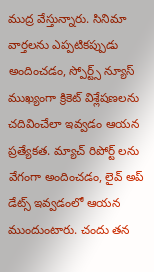ముద్ర వేస్తున్నారు. సినిమా వార్తలను ఎప్పటికప్పుడు అందించడం, స్పోర్ట్స్ న్యూస్ ముఖ్యంగా క్రికెట్ విశ్లేషణలను చదివించేలా ఇవ్వడం ఆయన ప్రత్యేకత. మ్యాచ్ రిపోర్ట్ లను వేగంగా అందించడం, లైవ్ అప్ డేట్స్ ఇవ్వడంలో ఆయన ముందుంటారు. చందు తన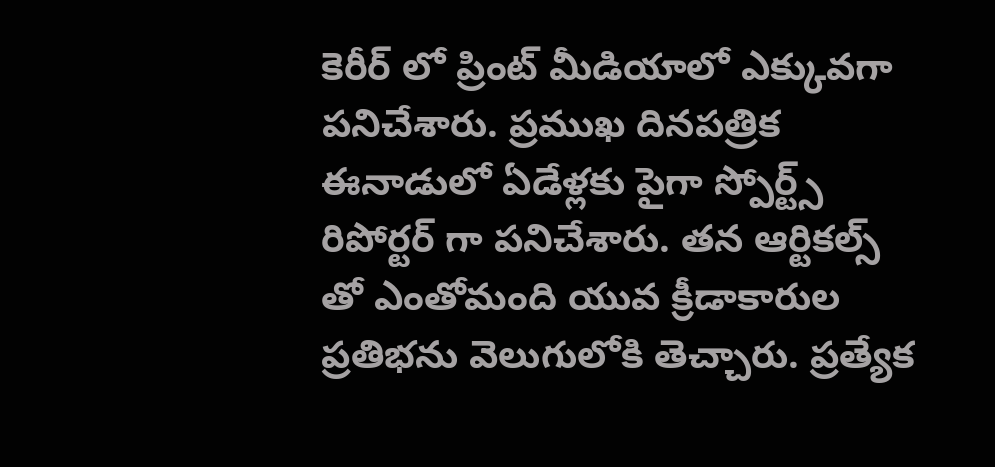కెరీర్ లో ప్రింట్ మీడియాలో ఎక్కువగా పనిచేశారు. ప్రముఖ దినపత్రిక ఈనాడులో ఏడేళ్లకు పైగా స్పోర్ట్స్ రిపోర్టర్ గా పనిచేశారు. తన ఆర్టికల్స్ తో ఎంతోమంది యువ క్రీడాకారుల ప్రతిభను వెలుగులోకి తెచ్చారు. ప్రత్యేక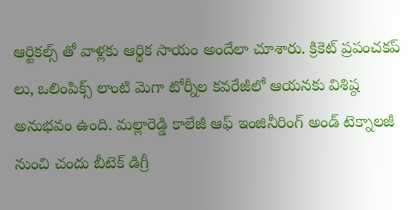ఆర్టికల్స్ తో వాళ్లకు ఆర్థిక సాయం అందేలా చూశారు. క్రికెట్ ప్రపంచకప్ లు, ఒలింపిక్స్ లాంటి మెగా టోర్నీల కవరేజీలో ఆయనకు విశిష్ఠ అనుభవం ఉంది. మల్లారెడ్డి కాలేజీ ఆఫ్ ఇంజినీరింగ్ అండ్ టెక్నాలజీ నుంచి చందు బీటెక్ డిగ్రీ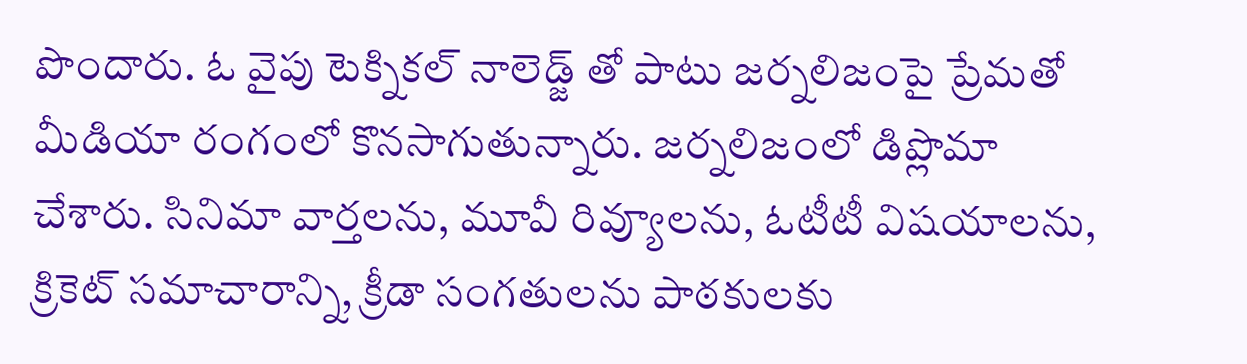పొందారు. ఓ వైపు టెక్నికల్ నాలెడ్జ్ తో పాటు జర్నలిజంపై ప్రేమతో మీడియా రంగంలో కొనసాగుతున్నారు. జర్నలిజంలో డిప్లొమా చేశారు. సినిమా వార్తలను, మూవీ రివ్యూలను, ఓటీటీ విషయాలను, క్రికెట్ సమాచారాన్ని, క్రీడా సంగతులను పాఠకులకు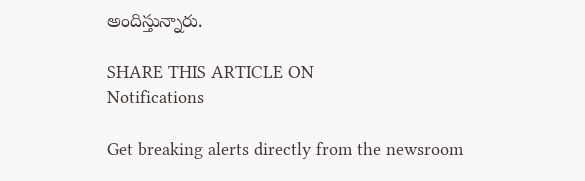అందిస్తున్నారు.

SHARE THIS ARTICLE ON
Notifications

Get breaking alerts directly from the newsroom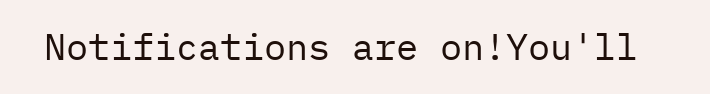Notifications are on!You'll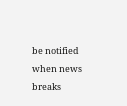be notified when news breaks